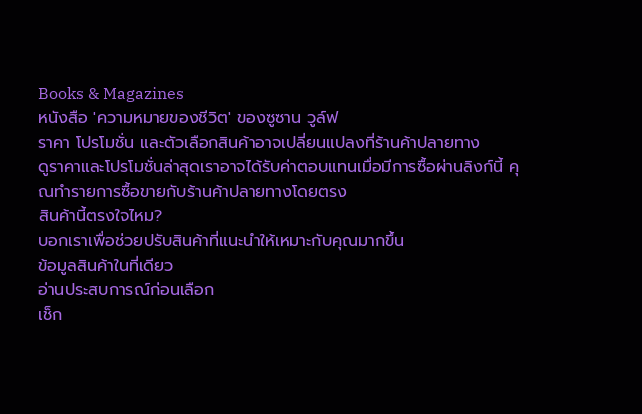Books & Magazines
หนังสือ 'ความหมายของชีวิต' ของซูซาน วูล์ฟ
ราคา โปรโมชั่น และตัวเลือกสินค้าอาจเปลี่ยนแปลงที่ร้านค้าปลายทาง
ดูราคาและโปรโมชั่นล่าสุดเราอาจได้รับค่าตอบแทนเมื่อมีการซื้อผ่านลิงก์นี้ คุณทำรายการซื้อขายกับร้านค้าปลายทางโดยตรง
สินค้านี้ตรงใจไหม?
บอกเราเพื่อช่วยปรับสินค้าที่แนะนำให้เหมาะกับคุณมากขึ้น
ข้อมูลสินค้าในที่เดียว
อ่านประสบการณ์ก่อนเลือก
เช็ก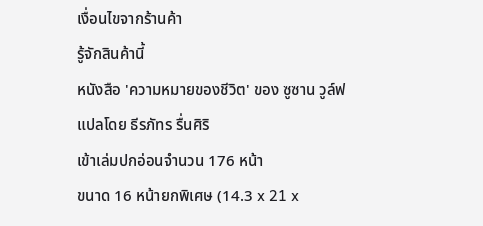เงื่อนไขจากร้านค้า
รู้จักสินค้านี้
หนังสือ 'ความหมายของชีวิต' ของ ซูซาน วูล์ฟ
แปลโดย ธีรภัทร รื่นศิริ
เข้าเล่มปกอ่อนจำนวน 176 หน้า
ขนาด 16 หน้ายกพิเศษ (14.3 x 21 x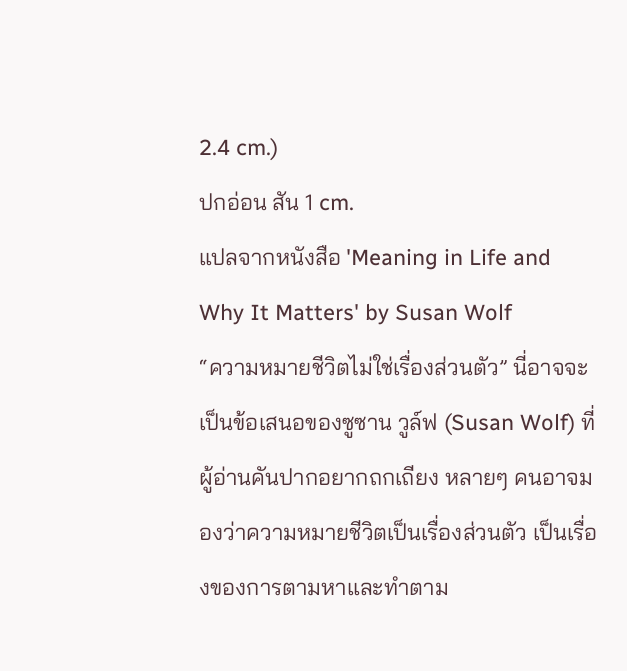2.4 cm.)
ปกอ่อน สัน 1 cm.
แปลจากหนังสือ 'Meaning in Life and Why It Matters' by Susan Wolf
“ความหมายชีวิตไม่ใช่เรื่องส่วนตัว” นี่อาจจะเป็นข้อเสนอของซูซาน วูล์ฟ (Susan Wolf) ที่ผู้อ่านคันปากอยากถกเถียง หลายๆ คนอาจมองว่าความหมายชีวิตเป็นเรื่องส่วนตัว เป็นเรื่องของการตามหาและทำตาม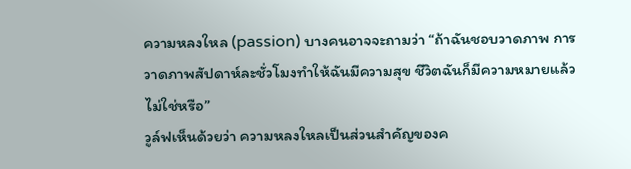ความหลงใหล (passion) บางคนอาจจะถามว่า “ถ้าฉันชอบวาดภาพ การวาดภาพสัปดาห์ละชั่วโมงทำให้ฉันมีความสุข ชีวิตฉันก็มีความหมายแล้วไม่ใช่หรือ”
วูล์ฟเห็นด้วยว่า ความหลงใหลเป็นส่วนสำคัญของค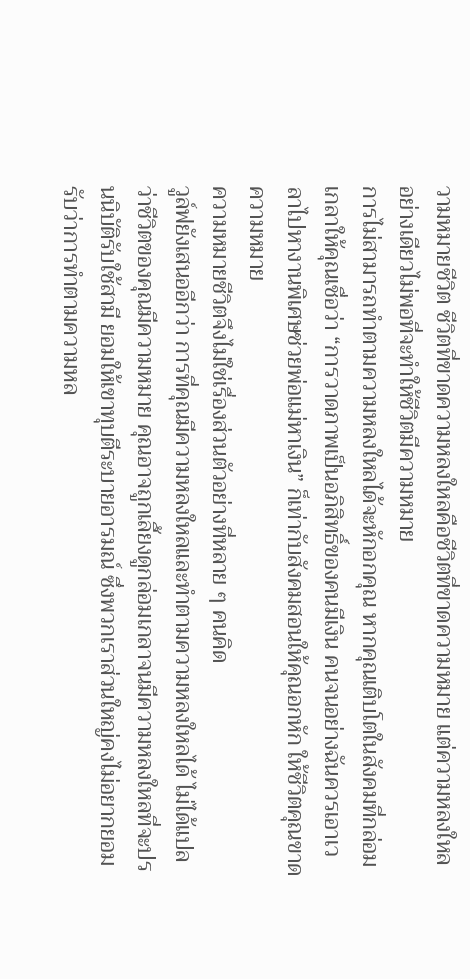วามหมายชีวิต ชีวิตที่ขาดความหลงใหลคือชีวิตที่ขาดความหมาย แต่ความหลงใหลอย่างเดียวไม่พอที่จะทำให้ชีวิตมีความหมาย
การไม่สามารถทำตามความหลงใหลได้จะหักอกคุณ หากคุณเติบโตในสังคมที่กล่อมเกลาให้คุณเชื่อว่า “การวาดภาพเป็นอภิสิทธิ์ของคนมีเงิน คนจนอย่างฉันควรเอาเวลาไปหางานพิเศษช่วยพ่อแม่หาเงิน” ก็เท่ากับสังคมสอนให้คุณอกหัก ให้ชีวิตคุณขาดความหมาย
ความหมายชีวิตจึงไม่ใช่เรื่องส่วนตัวอย่างที่หลาย ๆ คนคิด
วูล์ฟยังเสนออีกว่า การที่คุณมีความหลงใหลและทำตามความหลงใหลได้ ไม่ได้แปลว่าชีวิตของคุณมีความหมาย คุณอาจถูกเลี้ยงดูกล่อมเกลาจนมีความหลงใหลที่จะปรนนิบัติรับใช้สามี ยอมให้เขาทุบตีระบายอารมณ์ ซึ่งพวกเราส่วนใหญ่คงไม่อยากยอมรับว่าการทำตามความหล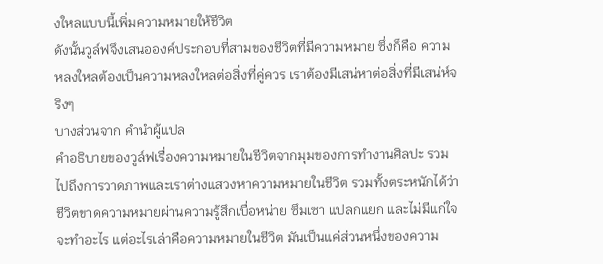งใหลแบบนี้เพิ่มความหมายให้ชีวิต
ดังนั้นวูล์ฟจึงเสนอองค์ประกอบที่สามของชีวิตที่มีความหมาย ซึ่งก็คือ ความหลงใหลต้องเป็นความหลงใหลต่อสิ่งที่คู่ควร เราต้องมีเสน่หาต่อสิ่งที่มีเสน่ห์จริงๆ
บางส่วนจาก คำนำผู้แปล
คำอธิบายของวูล์ฟเรื่องความหมายในชีวิตจากมุมของการทำงานศิลปะ รวมไปถึงการวาดภาพและเราต่างแสวงหาความหมายในชีวิต รวมทั้งตระหนักได้ว่าชีวิตขาดความหมายผ่านความรู้สึกเบื่อหน่าย ซึมเซา แปลกแยก และไม่มีแก่ใจจะทำอะไร แต่อะไรเล่าคือความหมายในชีวิต มันเป็นแค่ส่วนหนึ่งของความ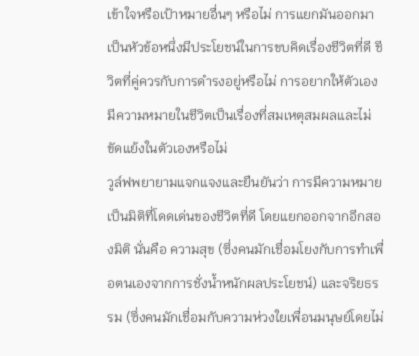เข้าใจหรือเป้าหมายอื่นๆ หรือไม่ การแยกมันออกมาเป็นหัวข้อหนึ่งมีประโยชน์ในการขบคิดเรื่องชีวิตที่ดี ชีวิตที่คู่ควรกับการดำรงอยู่หรือไม่ การอยากให้ตัวเองมีความหมายในชีวิตเป็นเรื่องที่สมเหตุสมผลและไม่ขัดแย้งในตัวเองหรือไม่
วูล์ฟพยายามแจกแจงและยืนยันว่า การมีความหมายเป็นมิติที่โดดเด่นของชีวิตที่ดี โดยแยกออกจากอีกสองมิติ นั่นคือ ความสุข (ซึ่งคนมักเชื่อมโยงกับการทำเพื่อตนเองจากการชั่งน้ำหนักผลประโยชน์) และจริยธรรม (ซึ่งคนมักเชื่อมกับความห่วงใยเพื่อนมนุษย์โดยไม่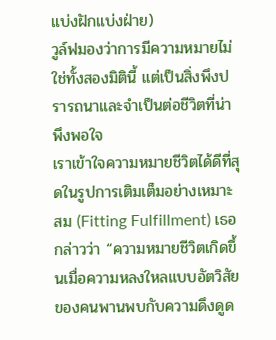แบ่งฝักแบ่งฝ่าย)
วูล์ฟมองว่าการมีความหมายไม่ใช่ทั้งสองมิตินี้ แต่เป็นสิ่งพึงปรารถนาและจำเป็นต่อชีวิตที่น่าพึงพอใจ
เราเข้าใจความหมายชีวิตได้ดีที่สุดในรูปการเติมเต็มอย่างเหมาะสม (Fitting Fulfillment) เธอกล่าวว่า “ความหมายชีวิตเกิดขึ้นเมื่อความหลงใหลแบบอัตวิสัยของคนพานพบกับความดึงดูด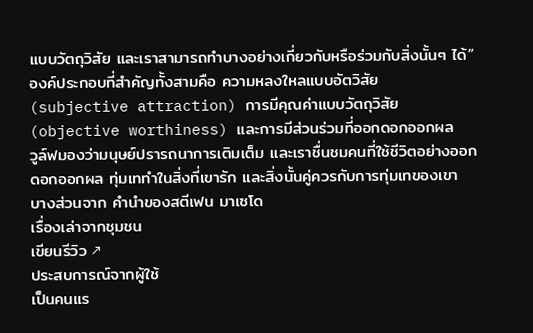แบบวัตถุวิสัย และเราสามารถทำบางอย่างเกี่ยวกับหรือร่วมกับสิ่งนั้นๆ ได้” องค์ประกอบที่สำคัญทั้งสามคือ ความหลงใหลแบบอัตวิสัย (subjective attraction) การมีคุณค่าแบบวัตถุวิสัย (objective worthiness) และการมีส่วนร่วมที่ออกดอกออกผล
วูล์ฟมองว่ามนุษย์ปรารถนาการเติมเต็ม และเราชื่นชมคนที่ใช้ชีวิตอย่างออกดอกออกผล ทุ่มเททำในสิ่งที่เขารัก และสิ่งนั้นคู่ควรกับการทุ่มเทของเขา
บางส่วนจาก คำนำของสตีเฟน มาเซโด
เรื่องเล่าจากชุมชน
เขียนรีวิว ↗
ประสบการณ์จากผู้ใช้
เป็นคนแร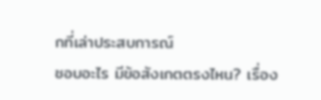กที่เล่าประสบการณ์
ชอบอะไร มีข้อสังเกตตรงไหน? เรื่อง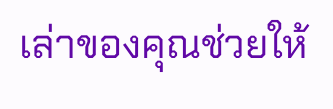เล่าของคุณช่วยให้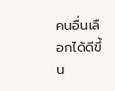คนอื่นเลือกได้ดีขึ้น